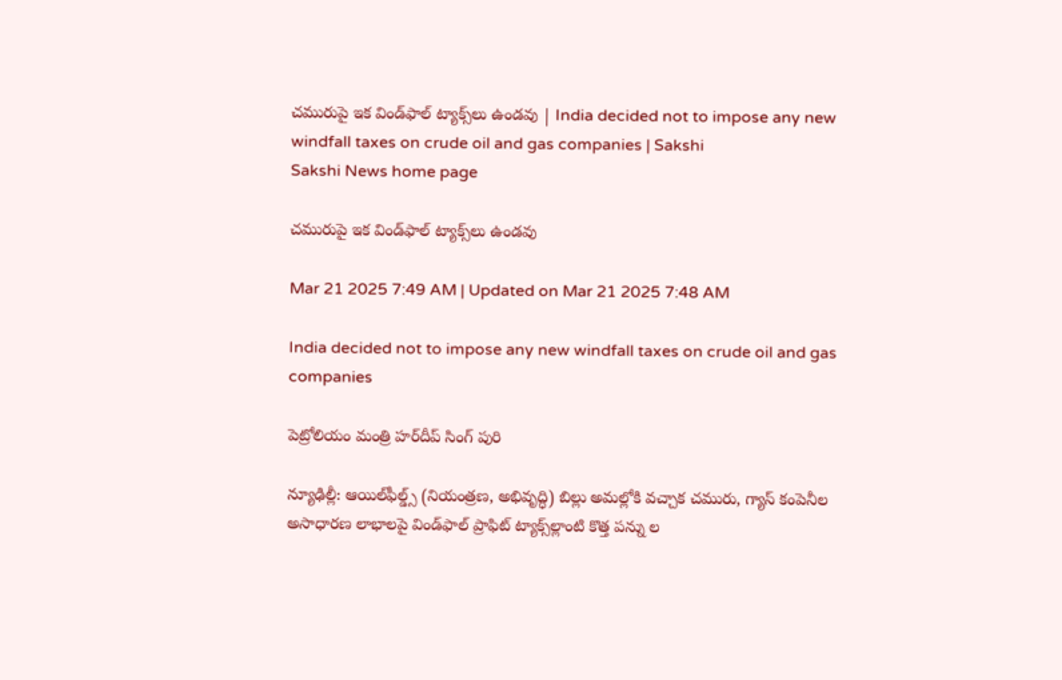చమురుపై ఇక విండ్‌ఫాల్‌ ట్యాక్స్‌లు ఉండవు | India decided not to impose any new windfall taxes on crude oil and gas companies | Sakshi
Sakshi News home page

చమురుపై ఇక విండ్‌ఫాల్‌ ట్యాక్స్‌లు ఉండవు

Mar 21 2025 7:49 AM | Updated on Mar 21 2025 7:48 AM

India decided not to impose any new windfall taxes on crude oil and gas companies

పెట్రోలియం మంత్రి హర్‌దీప్‌ సింగ్‌ పురి

న్యూఢిల్లీ: ఆయిల్‌ఫీల్డ్స్‌ (నియంత్రణ, అభివృద్ధి) బిల్లు అమల్లోకి వచ్చాక చమురు, గ్యాస్‌ కంపెనీల అసాధారణ లాభాలపై విండ్‌ఫాల్‌ ప్రాఫిట్‌ ట్యాక్స్‌ల్లాంటి కొత్త పన్ను ల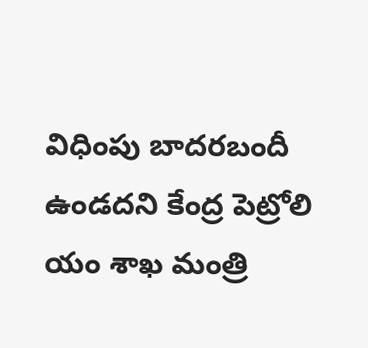విధింపు బాదరబందీ ఉండదని కేంద్ర పెట్రోలి యం శాఖ మంత్రి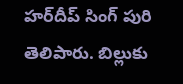హర్‌దీప్‌ సింగ్‌ పురి తెలిపారు. బిల్లుకు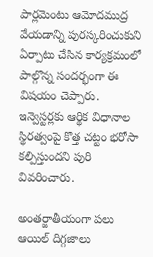పార్లమెంటు ఆమోదముద్ర వేయడాన్ని పురస్కరించుకుని ఏర్పాటు చేసిన కార్యక్రమంలో పాల్గొన్న సందర్భంగా ఈ విషయం చెప్పారు. ఇన్వెస్టర్లకు ఆర్థిక విధానాల స్థిరత్వంపై కొత్త చట్టం భరోసా కల్పిస్తుందని పురి వివరించారు.

అంతర్జాతీయంగా పలు ఆయిల్‌ దిగ్గజాలు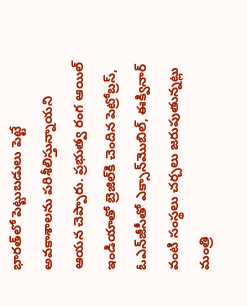భారత్‌లో పెట్టుబడులు పెట్టే అవకాశాలను పరిశీలిస్తున్నాయని ఆయన చెప్పారు. ప్రభుత్వ రంగ ఆయిల్‌ ఇండియాతో బ్రెజిల్‌కి చెందిన పెట్రోబ్రస్, ఓఎన్‌జీసీతో ఎక్సాన్‌మొబిల్, ఈక్వినార్‌ వంటి సంస్థలు చర్చలు జరుపుతున్నట్లు మంత్రి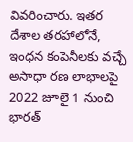వివరించారు. ఇతర దేశాల తరహాలోనే, ఇంధన కంపెనీలకు వచ్చే అసాధా రణ లాభాలపై 2022 జూలై 1 నుంచి భారత్‌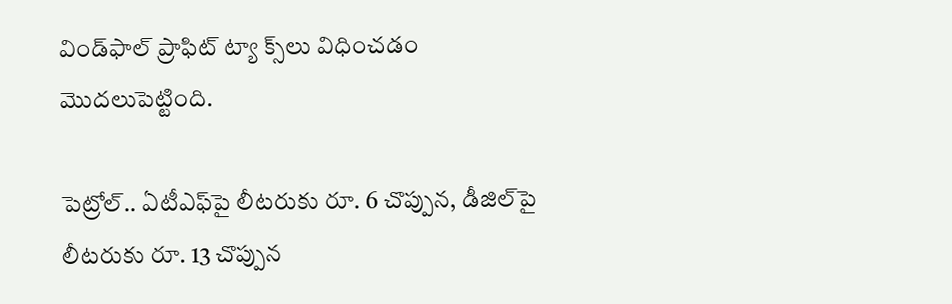విండ్‌ఫాల్‌ ప్రాఫిట్‌ ట్యా క్స్‌లు విధించడం మొదలుపెట్టింది.

పెట్రోల్‌.. ఏటీఎఫ్‌పై లీటరుకు రూ. 6 చొప్పున, డీజిల్‌పై లీటరుకు రూ. 13 చొప్పున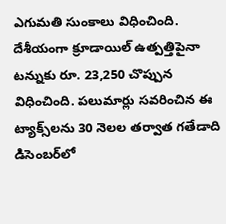ఎగుమతి సుంకాలు విధించింది. దేశీయంగా క్రూడాయిల్‌ ఉత్పత్తిపైనా టన్నుకు రూ. 23,250 చొప్పున విధించింది. పలుమార్లు సవరించిన ఈ ట్యాక్స్‌లను 30 నెలల తర్వాత గతేడాది డిసెంబర్‌లో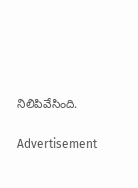నిలిపివేసింది.

Advertisement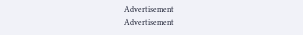Advertisement
Advertisement